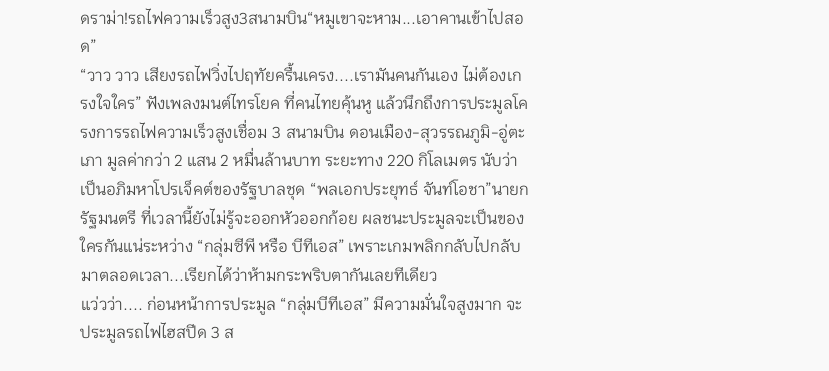ดราม่า!รถไฟความเร็วสูง3สนามบิน“หมูเขาจะหาม...เอาคานเข้าไปสอด”
“วาว วาว เสียงรถไฟวิ่งไปฤทัยครื้นเครง....เรามันคนกันเอง ไม่ต้องเกรงใจใคร” ฟังเพลงมนต์ไทรโยค ที่คนไทยคุ้นหู แล้วนึกถึงการประมูลโครงการรถไฟความเร็วสูงเชื่อม 3 สนามบิน ดอนเมือง-สุวรรณภูมิ-อู่ตะเภา มูลค่ากว่า 2 แสน 2 หมื่นล้านบาท ระยะทาง 220 กิโลเมตร นับว่าเป็นอภิมหาโปรเจ็คต์ของรัฐบาลชุด “พลเอกประยุทธ์ จันท์โอชา”นายกรัฐมนตรี ที่เวลานี้ยังไม่รู้จะออกหัวออกก้อย ผลชนะประมูลจะเป็นของใครกันแน่ระหว่าง “กลุ่มซีพี หรือ บีทีเอส” เพราะเกมพลิกกลับไปกลับมาตลอดเวลา...เรียกได้ว่าห้ามกระพริบตากันเลยทีเดียว
แว่วว่า.... ก่อนหน้าการประมูล “กลุ่มบีทีเอส” มีความมั่นใจสูงมาก จะประมูลรถไฟไฮสปีด 3 ส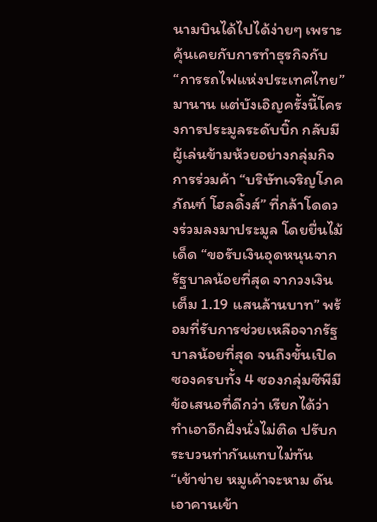นามบินได้ไปได้ง่ายๆ เพราะคุ้นเคยกับการทำธุรกิจกับ “การรถไฟแห่งประเทศไทย” มานาน แต่บังเอิญครั้งนี้โครงการประมูลระดับบิ๊ก กลับมีผู้เล่นข้ามห้วยอย่างกลุ่มกิจการร่วมค้า “บริษัทเจริญโภคภัณฑ์ โฮลดิ้งส์” ที่กล้าโดดวงร่วมลงมาประมูล โดยยื่นไม้เด็ด “ขอรับเงินอุดหนุนจากรัฐบาลน้อยที่สุด จากวงเงินเต็ม 1.19 แสนล้านบาท” พร้อมที่รับการช่วยเหลือจากรัฐบาลน้อยที่สุด จนถึงขั้นเปิดซองครบทั้ง 4 ซองกลุ่มซีพีมีข้อเสนอที่ดีกว่า เรียกได้ว่า ทำเอาอีกฝั่งนั่งไม่ติด ปรับกระบวนท่ากันแทบไม่ทัน “เข้าข่าย หมูเค้าจะหาม ดันเอาคานเข้า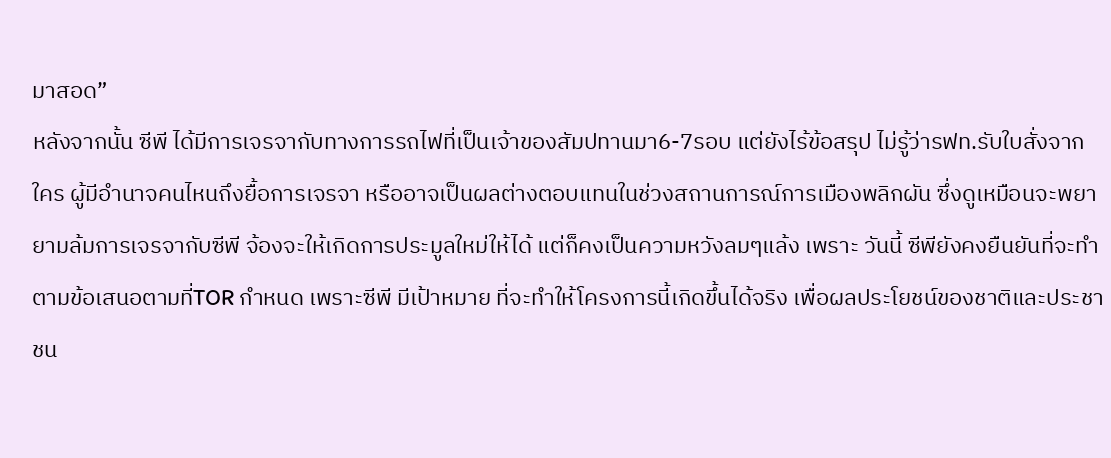มาสอด”
หลังจากนั้น ซีพี ได้มีการเจรจากับทางการรถไฟที่เป็นเจ้าของสัมปทานมา6-7รอบ แต่ยังไร้ข้อสรุป ไม่รู้ว่ารฟท.รับใบสั่งจากใคร ผู้มีอำนาจคนไหนถึงยื้อการเจรจา หรืออาจเป็นผลต่างตอบแทนในช่วงสถานการณ์การเมืองพลิกผัน ซึ่งดูเหมือนจะพยายามล้มการเจรจากับซีพี จ้องจะให้เกิดการประมูลใหม่ให้ได้ แต่ก็คงเป็นความหวังลมๆแล้ง เพราะ วันนี้ ซีพียังคงยืนยันที่จะทำตามข้อเสนอตามที่TOR กำหนด เพราะซีพี มีเป้าหมาย ที่จะทำให้โครงการนี้เกิดขึ้นได้จริง เพื่อผลประโยชน์ของชาติและประชาชน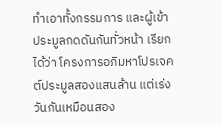ทำเอาทั้งกรรมการ และผู้เข้าประมูลกดดันกันทั่วหน้า เรียกได้ว่า โครงการอภิมหาโปรเจคต์ประมูลสองแสนล้าน แต่เร่งวันกันเหมือนสอง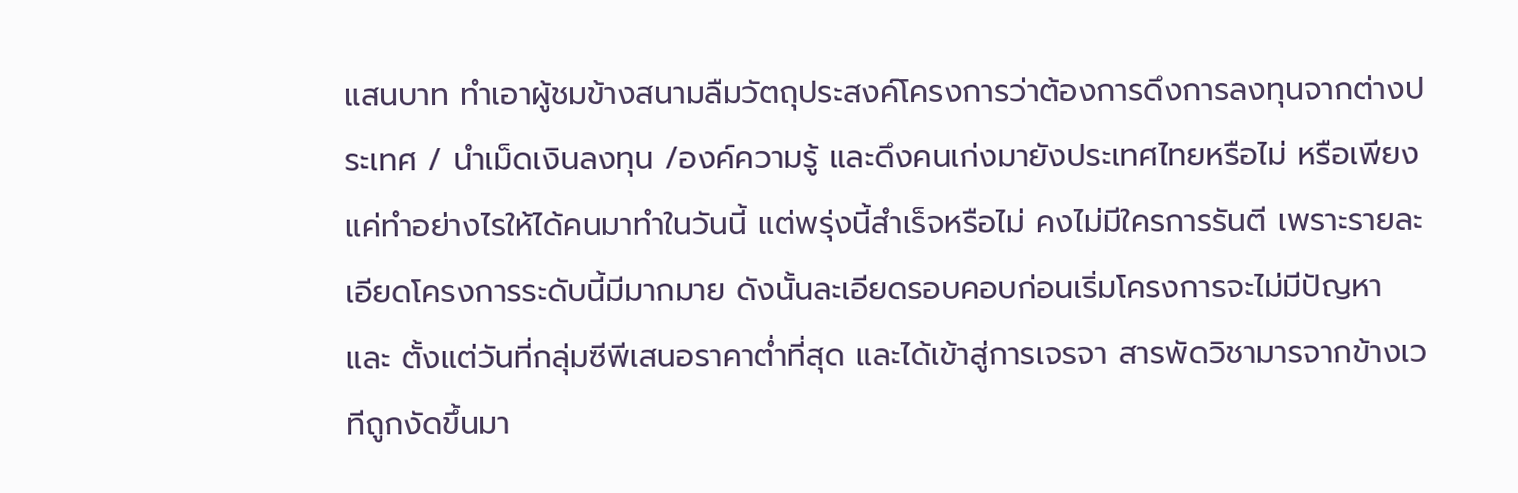แสนบาท ทำเอาผู้ชมข้างสนามลืมวัตถุประสงค์โครงการว่าต้องการดึงการลงทุนจากต่างประเทศ / นำเม็ดเงินลงทุน /องค์ความรู้ และดึงคนเก่งมายังประเทศไทยหรือไม่ หรือเพียงแค่ทำอย่างไรให้ได้คนมาทำในวันนี้ แต่พรุ่งนี้สำเร็จหรือไม่ คงไม่มีใครการรันตี เพราะรายละเอียดโครงการระดับนี้มีมากมาย ดังนั้นละเอียดรอบคอบก่อนเริ่มโครงการจะไม่มีปัญหา
และ ตั้งแต่วันที่กลุ่มซีพีเสนอราคาต่ำที่สุด และได้เข้าสู่การเจรจา สารพัดวิชามารจากข้างเวทีถูกงัดขึ้นมา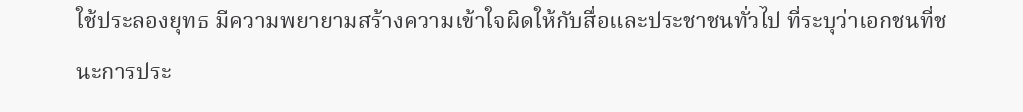ใช้ประลองยุทธ มีความพยายามสร้างความเข้าใจผิดให้กับสื่อและประชาชนทั่วไป ที่ระบุว่าเอกชนที่ชนะการประ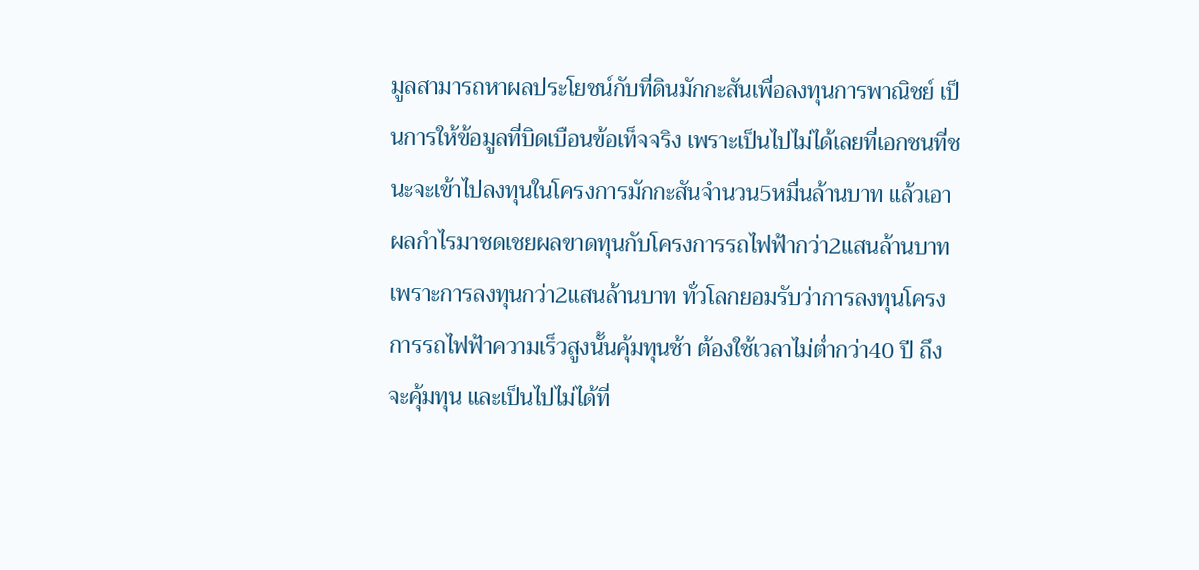มูลสามารถหาผลประโยชน์กับที่ดินมักกะสันเพื่อลงทุนการพาณิชย์ เป็นการให้ข้อมูลที่บิดเบือนข้อเท็จจริง เพราะเป็นไปไม่ได้เลยที่เอกชนที่ชนะจะเข้าไปลงทุนในโครงการมักกะสันจำนวน5หมื่นล้านบาท แล้วเอาผลกำไรมาชดเชยผลขาดทุนกับโครงการรถไฟฟ้ากว่า2แสนล้านบาท เพราะการลงทุนกว่า2แสนล้านบาท ทั่วโลกยอมรับว่าการลงทุนโครงการรถไฟฟ้าความเร็วสูงนั้นคุ้มทุนช้า ต้องใช้เวลาไม่ต่ำกว่า40 ปี ถึงจะคุ้มทุน และเป็นไปไม่ได้ที่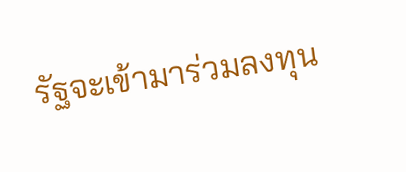รัฐจะเข้ามาร่วมลงทุน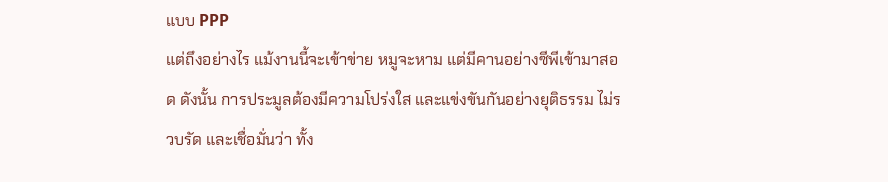แบบ PPP
แต่ถึงอย่างไร แม้งานนี้จะเข้าข่าย หมูจะหาม แต่มีคานอย่างซีพีเข้ามาสอด ดังนั้น การประมูลต้องมีความโปร่งใส และแข่งขันกันอย่างยุติธรรม ไม่รวบรัด และเชื่อมั่นว่า ทั้ง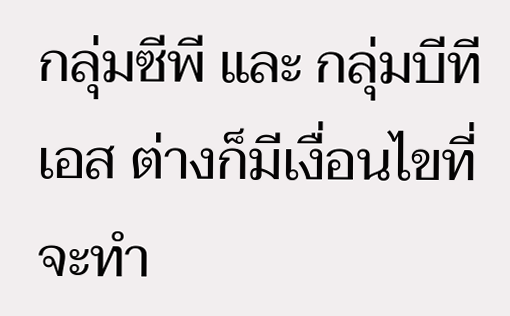กลุ่มซีพี และ กลุ่มบีทีเอส ต่างก็มีเงื่อนไขที่จะทำ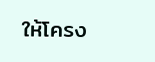ให้โครง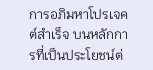การอภิมหาโปรเจคต์สำเร็จ บนหลักการที่เป็นประโยชน์ต่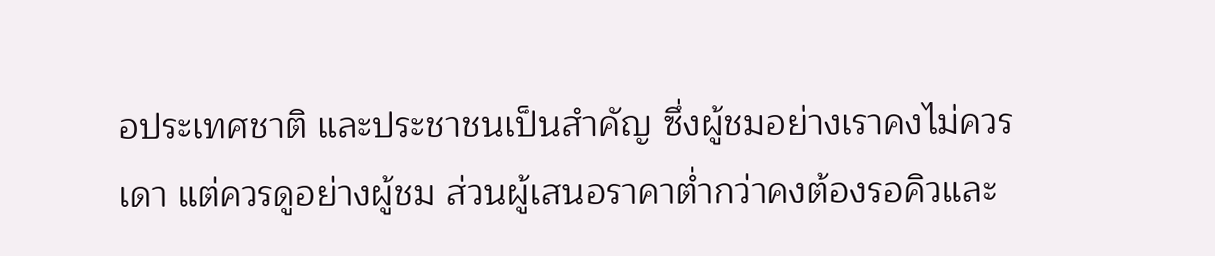อประเทศชาติ และประชาชนเป็นสำคัญ ซึ่งผู้ชมอย่างเราคงไม่ควรเดา แต่ควรดูอย่างผู้ชม ส่วนผู้เสนอราคาต่ำกว่าคงต้องรอคิวและ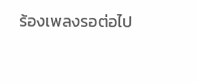ร้องเพลงรอต่อไป